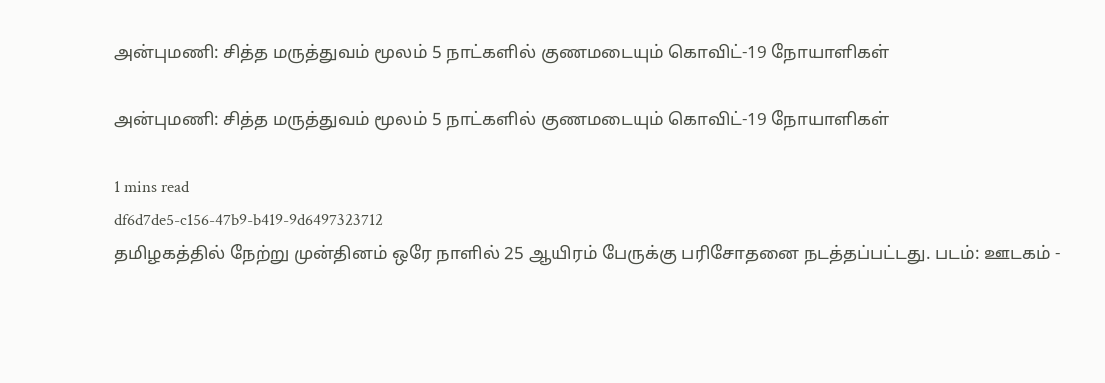அன்புமணி: சித்த மருத்துவம் மூலம் 5 நாட்களில் குணமடையும் கொவிட்-19 நோயாளிகள்

அன்புமணி: சித்த மருத்துவம் மூலம் 5 நாட்களில் குணமடையும் கொவிட்-19 நோயாளிகள்

1 mins read
df6d7de5-c156-47b9-b419-9d6497323712
தமிழகத்தில் நேற்று முன்தினம் ஒரே நாளில் 25 ஆயிரம் பேருக்கு பரிசோதனை நடத்தப்பட்டது. படம்: ஊடகம் -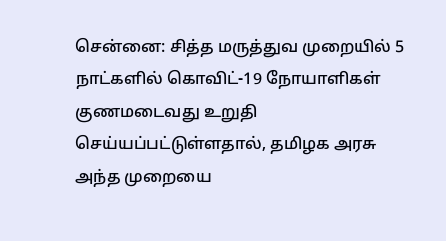சென்னை: சித்த மருத்துவ முறையில் 5 நாட்களில் கொவிட்-19 நோயாளிகள் குணமடைவது உறுதி செய்யப்பட்டுள்ளதால், தமிழக அரசு அந்த முறையை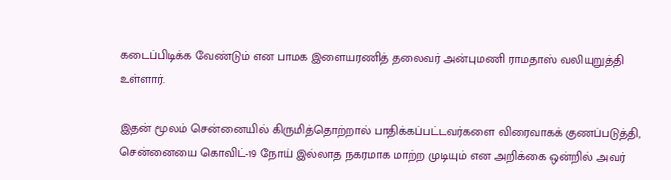கடைப்பிடிக்க வேண்டும் என பாமக இளையரணித் தலைவர் அன்புமணி ராமதாஸ் வலியுறுத்தி உள்ளார்.

இதன் மூலம் சென்னையில் கிருமித்தொற்றால் பாதிக்கப்பட்டவர்களை விரைவாகக் குணப்படுத்தி, சென்னையை கொவிட்-19 நோய் இல்லாத நகரமாக மாற்ற முடியும் என அறிக்கை ஒன்றில் அவர்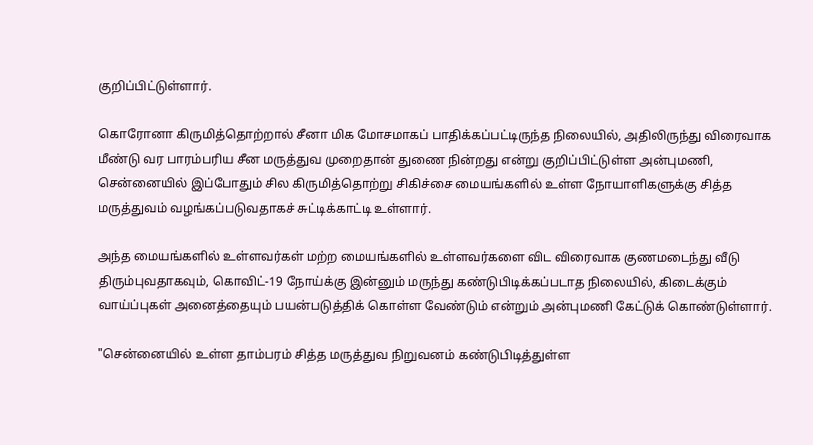குறிப்பிட்டுள்ளார்.

கொரோனா கிருமித்தொற்றால் சீனா மிக மோசமாகப் பாதிக்கப்பட்டிருந்த நிலையில், அதிலிருந்து விரைவாக மீண்டு வர பாரம்பரிய சீன மருத்துவ முறைதான் துணை நின்றது என்று குறிப்பிட்டுள்ள அன்புமணி, சென்னையில் இப்போதும் சில கிருமித்தொற்று சிகிச்சை மையங்களில் உள்ள நோயாளிகளுக்கு சித்த மருத்துவம் வழங்கப்படுவதாகச் சுட்டிக்காட்டி உள்ளார்.

அந்த மையங்களில் உள்ளவர்கள் மற்ற மையங்களில் உள்ளவர்களை விட விரைவாக குணமடைந்து வீடு திரும்புவதாகவும், கொவிட்-19 நோய்க்கு இன்னும் மருந்து கண்டுபிடிக்கப்படாத நிலையில், கிடைக்கும் வாய்ப்புகள் அனைத்தையும் பயன்படுத்திக் கொள்ள வேண்டும் என்றும் அன்புமணி கேட்டுக் கொண்டுள்ளார்.

"சென்னையில் உள்ள தாம்பரம் சித்த மருத்துவ நிறுவனம் கண்டுபிடித்துள்ள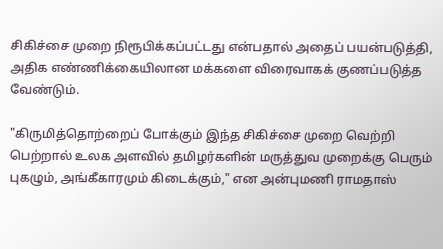சிகிச்சை முறை நிரூபிக்கப்பட்டது என்பதால் அதைப் பயன்படுத்தி, அதிக எண்ணிக்கையிலான மக்களை விரைவாகக் குணப்படுத்த வேண்டும்.

"கிருமித்தொற்றைப் போக்கும் இந்த சிகிச்சை முறை வெற்றி பெற்றால் உலக அளவில் தமிழர்களின் மருத்துவ முறைக்கு பெரும் புகழும், அங்கீகாரமும் கிடைக்கும்," என அன்புமணி ராமதாஸ்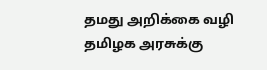தமது அறிக்கை வழி தமிழக அரசுக்கு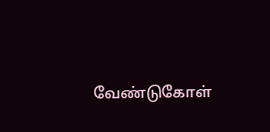வேண்டுகோள்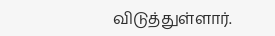விடுத்துள்ளார்.